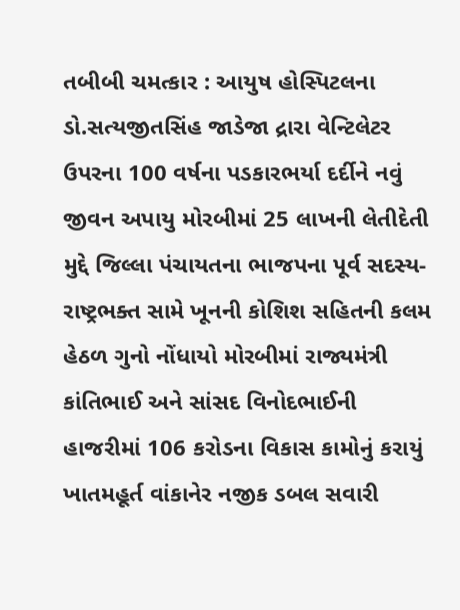તબીબી ચમત્કાર : આયુષ હોસ્પિટલના ડો.સત્યજીતસિંહ જાડેજા દ્રારા વેન્ટિલેટર ઉપરના 100 વર્ષના પડકારભર્યા દર્દીને નવું જીવન અપાયુ મોરબીમાં 25 લાખની લેતીદેતી મુદ્દે જિલ્લા પંચાયતના ભાજપના પૂર્વ સદસ્ય-રાષ્ટ્રભક્ત સામે ખૂનની કોશિશ સહિતની કલમ હેઠળ ગુનો નોંધાયો મોરબીમાં રાજ્યમંત્રી કાંતિભાઈ અને સાંસદ વિનોદભાઈની હાજરીમાં 106 કરોડના વિકાસ કામોનું કરાયું ખાતમહૂર્ત વાંકાનેર નજીક ડબલ સવારી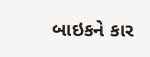બાઇકને કાર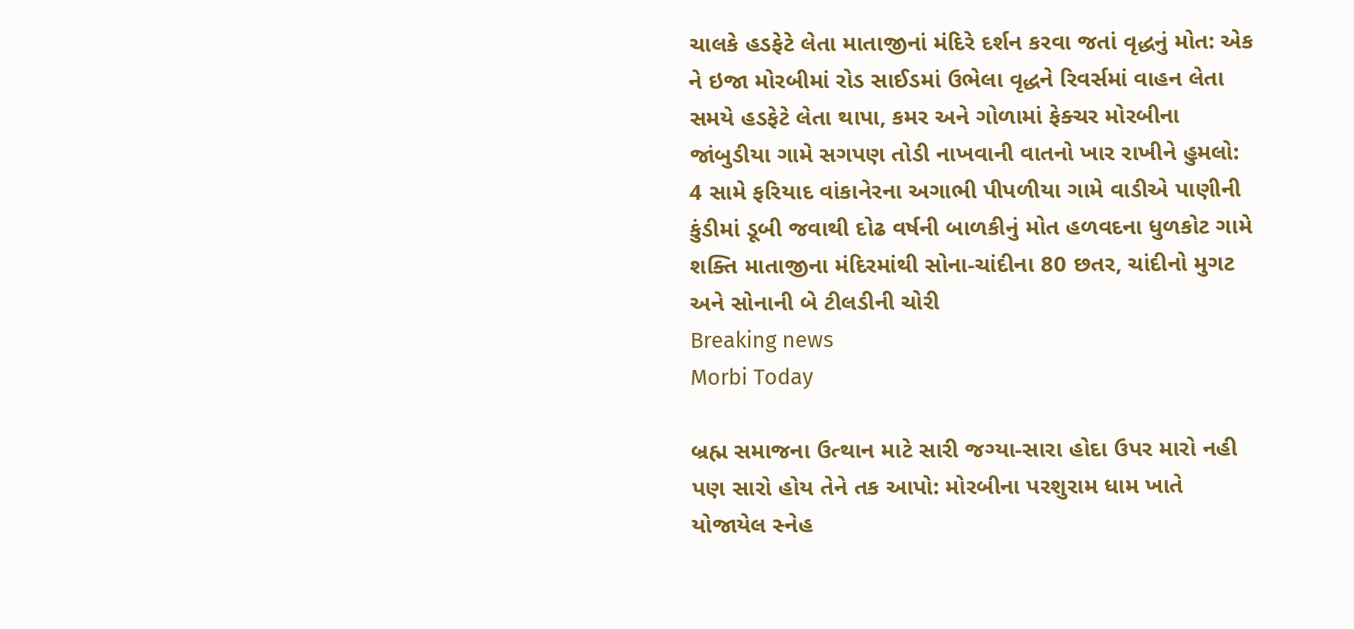ચાલકે હડફેટે લેતા માતાજીનાં મંદિરે દર્શન કરવા જતાં વૃદ્ધનું મોત: એક ને ઇજા મોરબીમાં રોડ સાઈડમાં ઉભેલા વૃદ્ધને રિવર્સમાં વાહન લેતા સમયે હડફેટે લેતા થાપા, કમર અને ગોળામાં ફેક્ચર મોરબીના જાંબુડીયા ગામે સગપણ તોડી નાખવાની વાતનો ખાર રાખીને હુમલો: 4 સામે ફરિયાદ વાંકાનેરના અગાભી પીપળીયા ગામે વાડીએ પાણીની કુંડીમાં ડૂબી જવાથી દોઢ વર્ષની બાળકીનું મોત હળવદના ધુળકોટ ગામે શક્તિ માતાજીના મંદિરમાંથી સોના-ચાંદીના 80 છતર, ચાંદીનો મુગટ અને સોનાની બે ટીલડીની ચોરી
Breaking news
Morbi Today

બ્રહ્મ સમાજના ઉત્થાન માટે સારી જગ્યા-સારા હોદા ઉપર મારો નહી પણ સારો હોય તેને તક આપો: મોરબીના પરશુરામ ધામ ખાતે યોજાયેલ સ્નેહ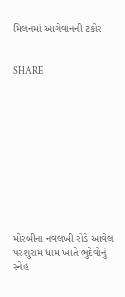મિલનમાં આગેવાનની ટકોર


SHARE











મોરબીના નવલખી રોડે આવેલ પરશુરામ ધામ ખાતે ભુદેવોનું સ્નેહ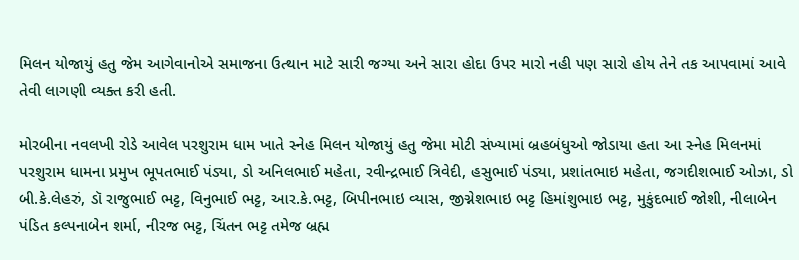મિલન યોજાયું હતુ જેમ આગેવાનોએ સમાજના ઉત્થાન માટે સારી જગ્યા અને સારા હોદા ઉપર મારો નહી પણ સારો હોય તેને તક આપવામાં આવે તેવી લાગણી વ્યક્ત કરી હતી.

મોરબીના નવલખી રોડે આવેલ પરશુરામ ધામ ખાતે સ્નેહ મિલન યોજાયું હતુ જેમા મોટી સંખ્યામાં બ્રહબંધુઓ જોડાયા હતા આ સ્નેહ મિલનમાં પરશુરામ ધામના પ્રમુખ ભૂપતભાઈ પંડ્યા, ડો અનિલભાઈ મહેતા, રવીન્દ્રભાઈ ત્રિવેદી, હસુભાઈ પંડ્યા, પ્રશાંતભાઇ મહેતા, જગદીશભાઈ ઓઝા, ડો બી.કે.લેહરું, ડૉ રાજુભાઈ ભટ્ટ, વિનુભાઈ ભટ્ટ, આર.કે.ભટ્ટ, બિપીનભાઇ વ્યાસ, જીગ્નેશભાઇ ભટ્ટ હિમાંશુભાઇ ભટ્ટ, મુકુંદભાઈ જોશી, નીલાબેન પંડિત કલ્પનાબેન શર્મા, નીરજ ભટ્ટ, ચિંતન ભટ્ટ તમેજ બ્રહ્મ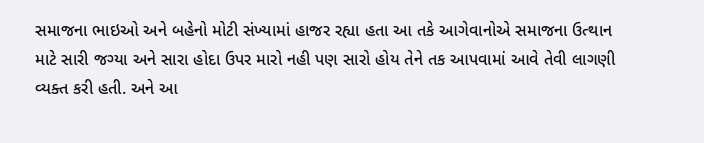સમાજના ભાઇઓ અને બહેનો મોટી સંખ્યામાં હાજર રહ્યા હતા આ તકે આગેવાનોએ સમાજના ઉત્થાન માટે સારી જગ્યા અને સારા હોદા ઉપર મારો નહી પણ સારો હોય તેને તક આપવામાં આવે તેવી લાગણી વ્યક્ત કરી હતી. અને આ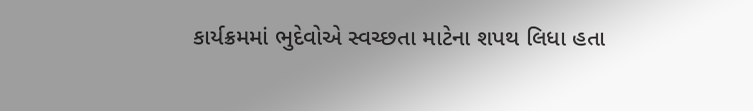કાર્યક્રમમાં ભુદેવોએ સ્વચ્છતા માટેના શપથ લિધા હતા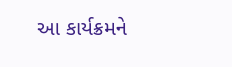આ કાર્યક્રમને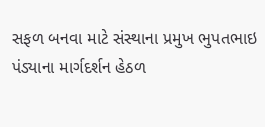સફળ બનવા માટે સંસ્થાના પ્રમુખ ભુપતભાઇ પંડ્યાના માર્ગદર્શન હેઠળ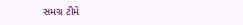સમગ્ર ટીમે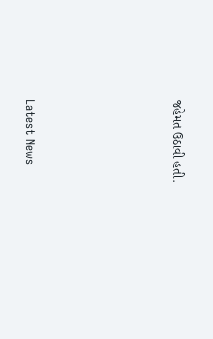જહેમત ઉઠાવી હતી.






Latest News